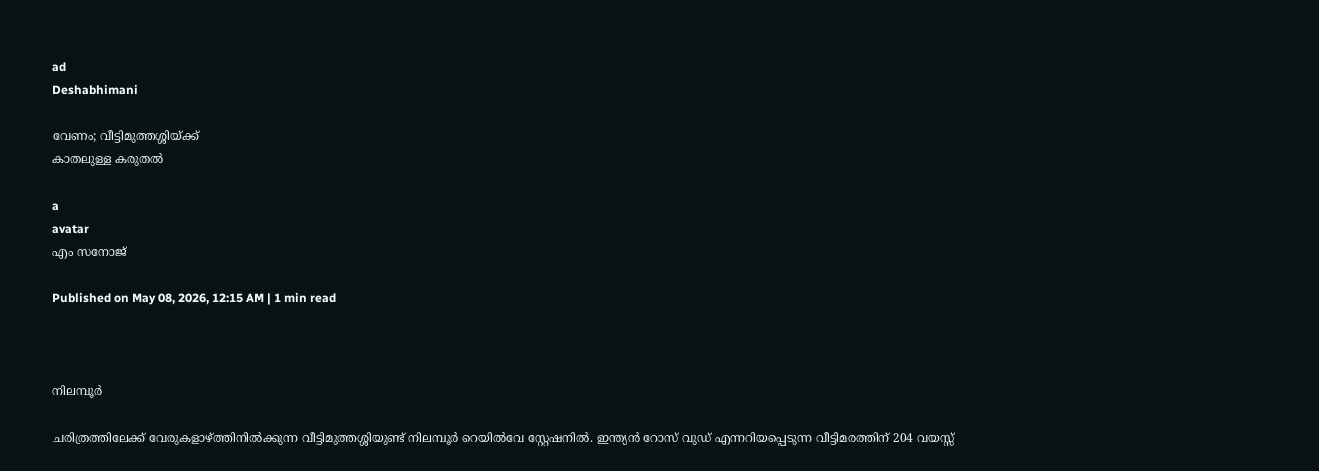ad
Deshabhimani

വേണം; വീട്ടിമുത്തശ്ശിയ്ക്ക്‌
കാതലുള്ള കരുതൽ

a
avatar
എം സനോജ്

Published on May 08, 2026, 12:15 AM | 1 min read



നിലമ്പൂർ

ചരിത്രത്തിലേക്ക് വേരുകളാഴ്‌ത്തിനിൽക്കുന്ന വീട്ടിമുത്തശ്ശിയുണ്ട് നിലമ്പൂർ റെയിൽവേ സ്റ്റേഷനിൽ. ഇന്ത്യൻ റോസ് വുഡ് എന്നറിയപ്പെടുന്ന വീട്ടിമരത്തിന് 204 വയസ്സ്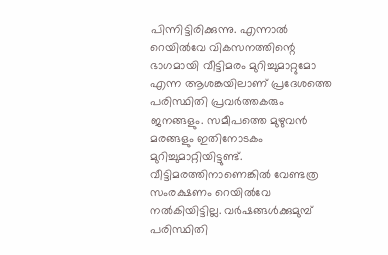പിന്നിട്ടിരിക്കുന്നു. എന്നാല്‍ റെയില്‍വേ വികസനത്തിന്റെ ഭാഗമായി വീട്ടിമരം മുറിച്ചുമാറ്റുമോ എന്ന ആശങ്കയിലാണ് പ്രദേശത്തെ പരിസ്ഥിതി പ്രവര്‍ത്തകരും ജനങ്ങളും. സമീപത്തെ മുഴുവന്‍ മരങ്ങളും ഇതിനോടകം മുറിച്ചുമാറ്റിയിട്ടുണ്ട്. വീട്ടിമരത്തിനാണെങ്കില്‍ വേണ്ടത്ര സംരക്ഷണം റെയില്‍വേ നല്‍കിയിട്ടില്ല. വര്‍ഷങ്ങള്‍ക്കുമുമ്പ് പരിസ്ഥിതി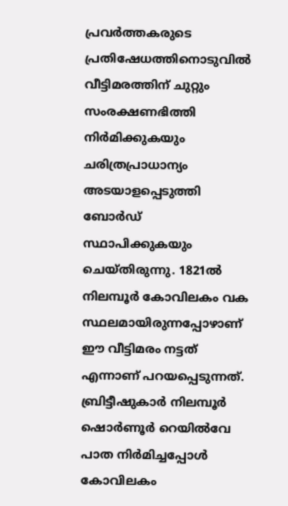പ്രവര്‍ത്തകരുടെ പ്രതിഷേധത്തിനൊടുവില്‍ വീട്ടിമരത്തിന് ചുറ്റും സംരക്ഷണഭിത്തി നിര്‍മിക്കുകയും ചരിത്രപ്രാധാന്യം അടയാളപ്പെടുത്തി ബോര്‍‍ഡ് സ്ഥാപിക്കുകയും ചെയ്തിരുന്നു. 1821ൽ നിലമ്പൂർ കോവിലകം വക സ്ഥലമായിരുന്നപ്പോഴാണ് ഈ വീട്ടിമരം നട്ടത് എന്നാണ് പറയപ്പെടുന്നത്. ബ്രിട്ടീഷുകാർ നിലമ്പൂർ ഷൊർണൂർ റെയിൽവേ പാത നിർമിച്ചപ്പോൾ കോവിലകം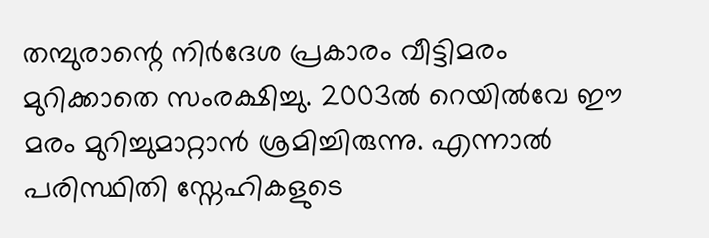തമ്പുരാന്റെ നിർദേശ പ്രകാരം വീട്ടിമരം മുറിക്കാതെ സംരക്ഷിച്ചു. 2003ൽ റെയിൽവേ ഈ മരം മുറിച്ചുമാറ്റാൻ ശ്രമിച്ചിരുന്നു. എന്നാൽ പരിസ്ഥിതി സ്നേഹികളുടെ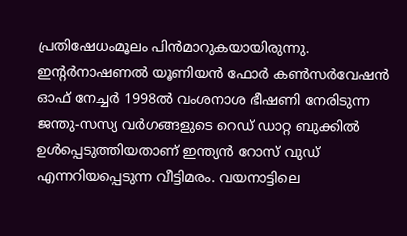പ്രതിഷേധംമൂലം പിൻമാറുകയായിരുന്നു. ഇന്റർനാഷണൽ യൂണിയൻ ഫോർ കൺസർവേഷൻ ഓഫ് നേച്ചർ 1998ൽ വംശനാശ ഭീഷണി നേരിടുന്ന ജന്തു-സസ്യ വർഗങ്ങളുടെ റെഡ് ഡാറ്റ ബുക്കിൽ ഉൾപ്പെടുത്തിയതാണ് ഇന്ത്യൻ റോസ് വുഡ് എന്നറിയപ്പെടുന്ന വീട്ടിമരം. വയനാട്ടിലെ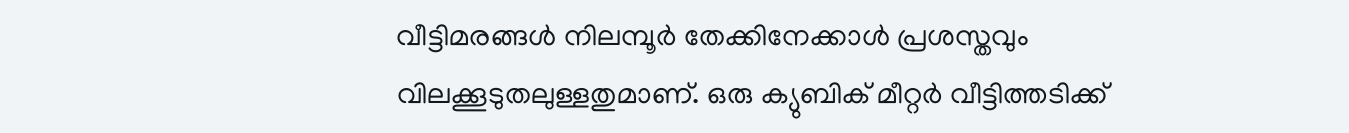വീട്ടിമരങ്ങൾ നിലമ്പൂർ തേക്കിനേക്കാൾ പ്രശസ്തവും വിലക്കൂടുതലുള്ളതുമാണ്. ഒരു ക്യുബിക് മീറ്റർ വീട്ടിത്തടിക്ക്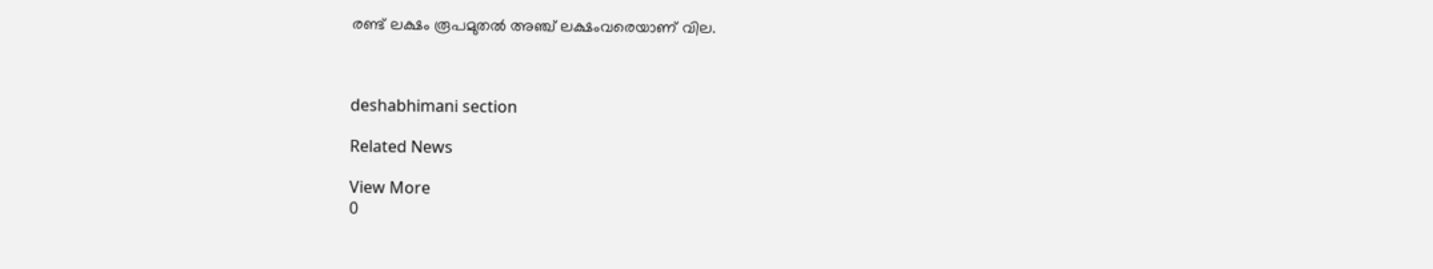രണ്ട് ലക്ഷം രൂപമുതൽ അഞ്ച് ലക്ഷംവരെയാണ് വില.



deshabhimani section

Related News

View More
0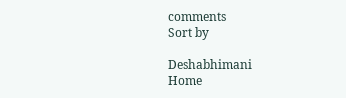comments
Sort by

Deshabhimani
Home